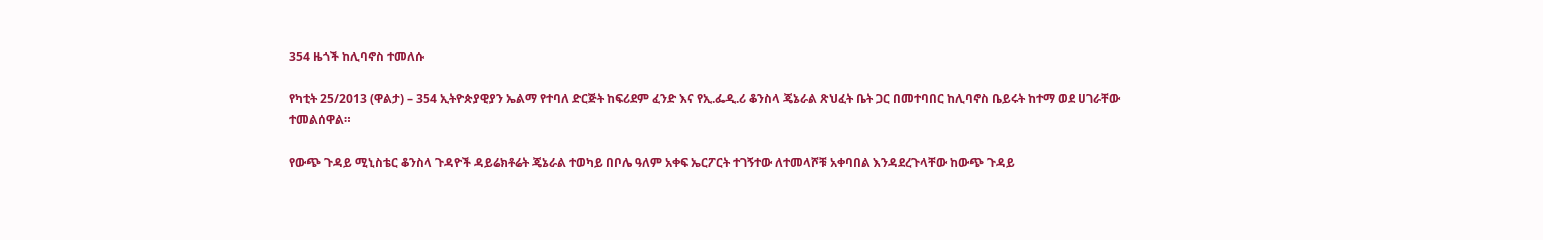354 ዜጎች ከሊባኖስ ተመለሱ

የካቲት 25/2013 (ዋልታ) – 354 ኢትዮጵያዊያን ኤልማ የተባለ ድርጅት ከፍሪደም ፈንድ እና የኢ.ፌዲ.ሪ ቆንስላ ጄኔራል ጽህፈት ቤት ጋር በመተባበር ከሊባኖስ ቤይሩት ከተማ ወደ ሀገራቸው ተመልሰዋል።

የውጭ ጉዳይ ሚኒስቴር ቆንስላ ጉዳዮች ዳይሬክቶሬት ጄኔራል ተወካይ በቦሌ ዓለም አቀፍ ኤርፖርት ተገኝተው ለተመላሾቹ አቀባበል እንዳደረጉላቸው ከውጭ ጉዳይ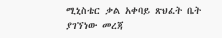ሚኒስቴር ቃል አቀባይ ጽህፈት ቤት ያገኘነው መረጃ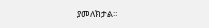ያመለክታል።